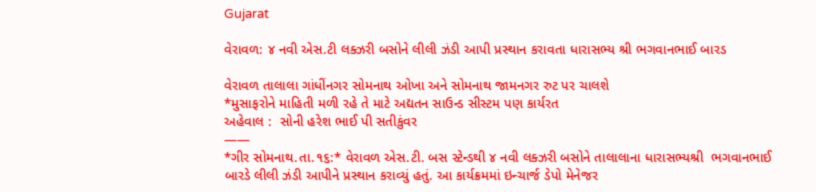Gujarat

વેરાવળ: ૪ નવી એસ.ટી લક્ઝરી બસોને લીલી ઝંડી આપી પ્રસ્થાન કરાવતા ધારાસભ્ય શ્રી ભગવાનભાઈ બારડ

વેરાવળ તાલાલા ગાંધીંનગર સોમનાથ ઓખા અને સોમનાથ જામનગર રુટ પર ચાલશે
*મુસાફરોને માહિતી મળી રહે તે માટે અદ્યતન સાઉન્ડ સીસ્ટમ પણ કાર્યરત
અહેવાલ :  સોની હરેશ ભાઈ પી સતીકુંવર
——
*ગીર સોમનાથ.તા.૧૬:* વેરાવળ એસ.ટી. બસ સ્ટેન્ડથી ૪ નવી લક્ઝરી બસોને તાલાલાના ધારાસભ્યશ્રી  ભગવાનભાઈ બારડે લીલી ઝંડી આપીને પ્રસ્થાન કરાવ્યું હતું. આ કાર્યક્રમમાં ઇન્ચાર્જ ડેપો મેનેજર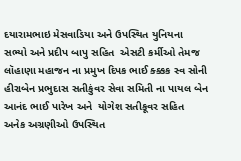દયારામભાઇ મેસવાડિયા અને ઉપસ્થિત યુનિયના સભ્યો અને પ્રદીપ બાપુ સહિત  એસટી કર્મીઓ તેમજ લૉહાણા મહાજન ના પ્રમુખ દિપક ભાઈ ક્ક્કક સ્વ સોની હીરાબેન પ્રભુદાસ સતીકુંવર સેવા સમિતી ના પાયલ બેન આનંદ ભાઈ પારેખ અને  યોગેશ સતીકૂવર સહિત અનેક અગ્રણીઓ ઉપસ્થિત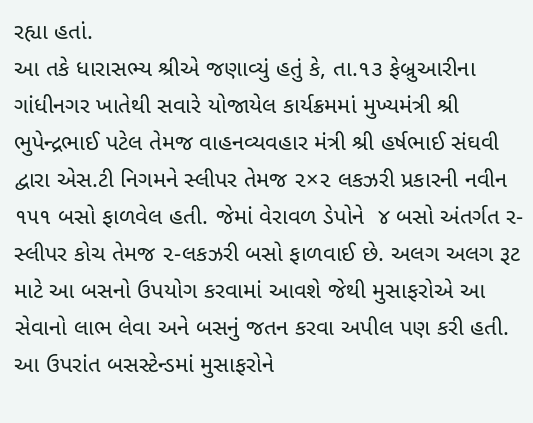રહ્યા હતાં.
આ તકે ધારાસભ્ય શ્રીએ જણાવ્યું હતું કે, તા.૧૩ ફેબ્રુઆરીના ગાંધીનગર ખાતેથી સવારે યોજાયેલ કાર્યક્રમમાં મુખ્યમંત્રી શ્રી ભુપેન્દ્રભાઈ પટેલ તેમજ વાહનવ્યવહાર મંત્રી શ્રી હર્ષભાઈ સંઘવી દ્વારા એસ.ટી નિગમને સ્લીપર તેમજ ૨×૨ લકઝરી પ્રકારની નવીન ૧૫૧ બસો ફાળવેલ હતી. જેમાં વેરાવળ ડેપોને  ૪ બસો અંતર્ગત ર-સ્લીપર કોચ તેમજ ૨-લકઝરી બસો ફાળવાઈ છે. અલગ અલગ રૂટ માટે આ બસનો ઉપયોગ કરવામાં આવશે જેથી મુસાફરોએ આ સેવાનો લાભ લેવા અને બસનું જતન કરવા અપીલ પણ કરી હતી. આ ઉપરાંત બસસ્ટેન્ડમાં મુસાફરોને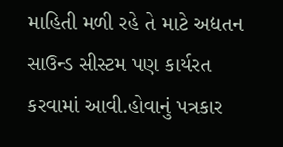માહિતી મળી રહે તે માટે અદ્યતન સાઉન્ડ સીસ્ટમ પણ કાર્યરત કરવામાં આવી.હોવાનું પત્રકાર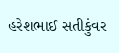હરેશભાઈ સતીકુંવર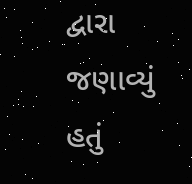દ્વારા જણાવ્યું હતું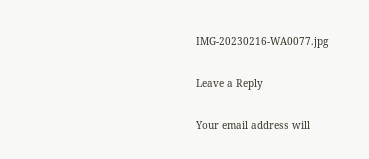IMG-20230216-WA0077.jpg

Leave a Reply

Your email address will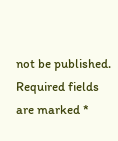not be published. Required fields are marked *